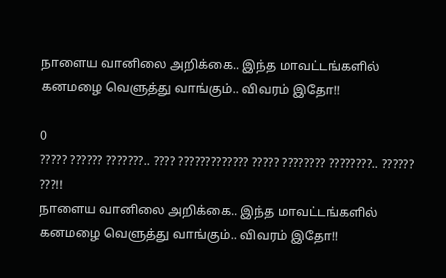நாளைய வானிலை அறிக்கை.. இந்த மாவட்டங்களில் கனமழை வெளுத்து வாங்கும்.. விவரம் இதோ!!

0
????? ?????? ???????.. ???? ????????????? ????? ???????? ????????.. ?????? ???!!
நாளைய வானிலை அறிக்கை.. இந்த மாவட்டங்களில் கனமழை வெளுத்து வாங்கும்.. விவரம் இதோ!!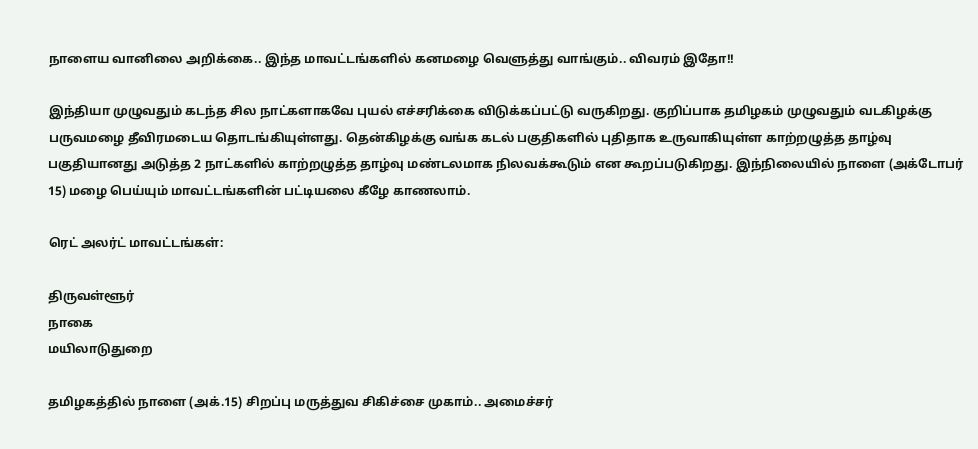நாளைய வானிலை அறிக்கை.. இந்த மாவட்டங்களில் கனமழை வெளுத்து வாங்கும்.. விவரம் இதோ!!

இந்தியா முழுவதும் கடந்த சில நாட்களாகவே புயல் எச்சரிக்கை விடுக்கப்பட்டு வருகிறது. குறிப்பாக தமிழகம் முழுவதும் வடகிழக்கு பருவமழை தீவிரமடைய தொடங்கியுள்ளது. தென்கிழக்கு வங்க கடல் பகுதிகளில் புதிதாக உருவாகியுள்ள காற்றழுத்த தாழ்வு பகுதியானது அடுத்த 2 நாட்களில் காற்றழுத்த தாழ்வு மண்டலமாக நிலவக்கூடும் என கூறப்படுகிறது. இந்நிலையில் நாளை (அக்டோபர் 15) மழை பெய்யும் மாவட்டங்களின் பட்டியலை கீழே காணலாம்.

ரெட் அலர்ட் மாவட்டங்கள்:

திருவள்ளூர்
நாகை
மயிலாடுதுறை

தமிழகத்தில் நாளை (அக்.15) சிறப்பு மருத்துவ சிகிச்சை முகாம்.. அமைச்சர்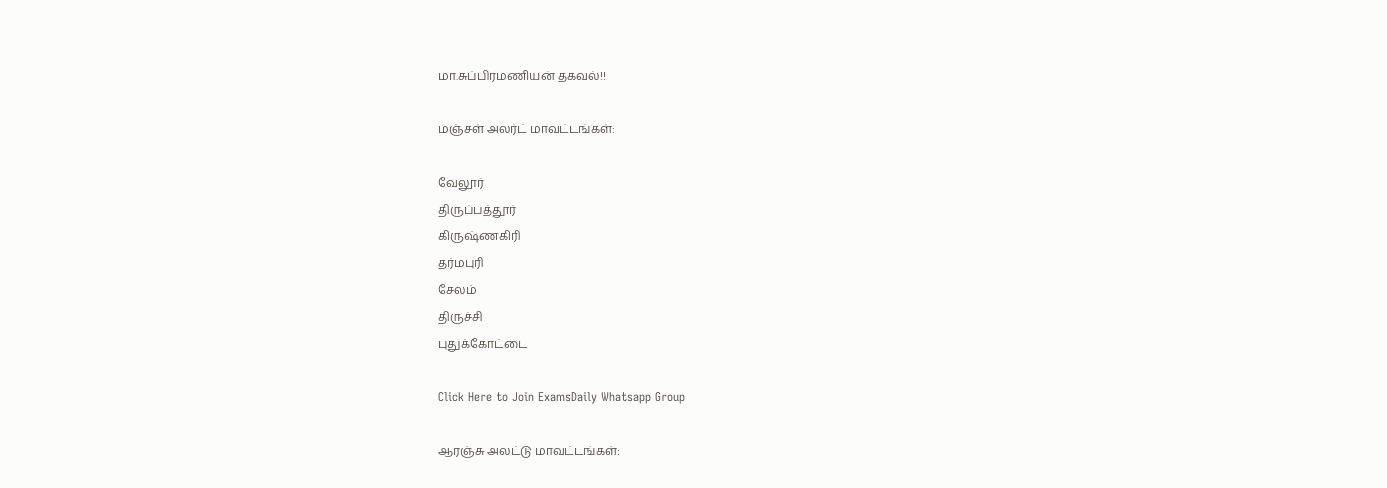மா.சுப்பிரமணியன் தகவல்!!

மஞ்சள் அலர்ட் மாவட்டங்கள்:

வேலூர்
திருப்பத்தூர்
கிருஷ்ணகிரி
தர்மபுரி
சேலம்
திருச்சி
புதுக்கோட்டை

Click Here to Join ExamsDaily Whatsapp Group

ஆரஞ்சு அலட்டு மாவட்டங்கள்: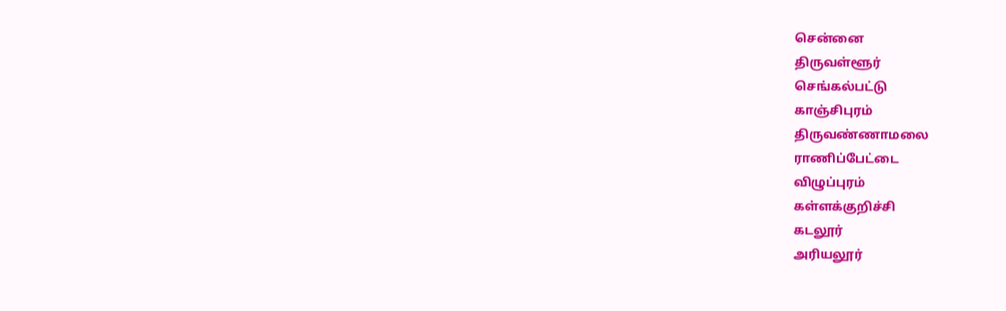சென்னை
திருவள்ளூர்
செங்கல்பட்டு
காஞ்சிபுரம்
திருவண்ணாமலை
ராணிப்பேட்டை
விழுப்புரம்
கள்ளக்குறிச்சி
கடலூர்
அரியலூர்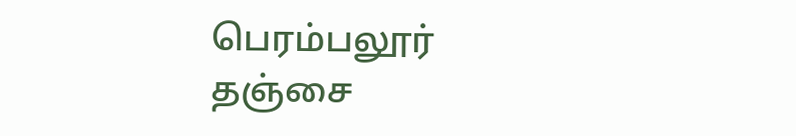பெரம்பலூர்
தஞ்சை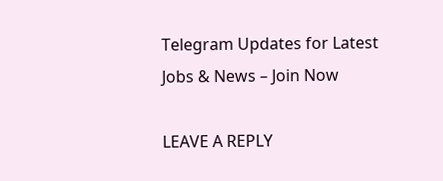Telegram Updates for Latest Jobs & News – Join Now

LEAVE A REPLY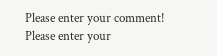Please enter your comment!
Please enter your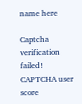name here

Captcha verification failed!
CAPTCHA user score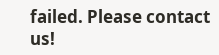failed. Please contact us!